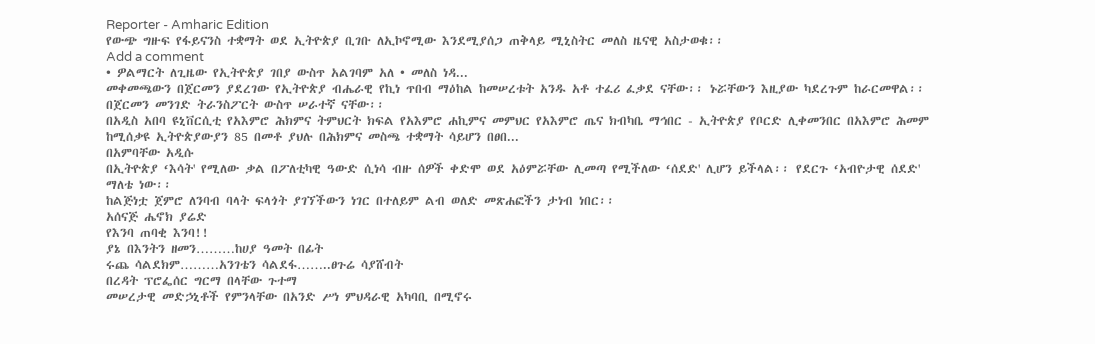Reporter - Amharic Edition
የውጭ ግዙፍ የፋይናንስ ተቋማት ወደ ኢትዮጵያ ቢገቡ ለኢኮኖሚው እንደሚያሰጋ ጠቅላይ ሚኒስትር መለስ ዜናዊ አስታወቁ፡፡
Add a comment
• ዎልማርት ለጊዜው የኢትዮጵያ ገበያ ውስጥ አልገባም አለ • መለስ ነዳ...
መቀመጫውን በጀርመን ያደረገው የኢትዮጵያ ብሔራዊ የኪነ ጥበብ ማዕከል ከመሠረቱት አንዱ አቶ ተፈሪ ፈቃደ ናቸው፡፡ ኑሯቸውን እዚያው ካደረጉም ከራርመዋል፡፡ በጀርመን መንገድ ትራንስፖርት ውስጥ ሠራተኛ ናቸው፡፡
በአዲስ አበባ ዩኒቨርሲቲ የአእምሮ ሕክምና ትምህርት ክፍል የአእምሮ ሐኪምና መምህር የአእምሮ ጤና ክብካቤ ማኅበር - ኢትዮጵያ የቦርድ ሊቀመንበር በአእምሮ ሕመም ከሚሰቃዩ ኢትዮጵያውያን 85 በመቶ ያህሉ በሕክምና መስጫ ተቋማት ሳይሆን በፀበ...
በአምባቸው አዲሱ
በኢትዮጵያ ‘እሳት' የሚለው ቃል በፖለቲካዊ ዓውድ ሲነሳ ብዙ ሰዎች ቀድሞ ወደ አዕምሯቸው ሊመጣ የሚችለው ‘ሰደድ' ሊሆን ይችላል፡፡ የደርጉ ‘አብዮታዊ ሰደድ' ማለቴ ነው፡፡
ከልጅነቷ ጀምሮ ለንባብ ባላት ፍላጎት ያገኘችውን ነገር በተለይም ልብ ወለድ መጽሐፎችን ታነብ ነበር፡፡
አሰናጅ ሔኖክ ያሬድ
የእንባ ጠባቂ እንባ!!
ያኔ በእንትን ዘመን………ከሀያ ዓመት በፊት
ሩጨ ሳልደክም………አንገቴን ሳልደፋ……..ፀጉሬ ሳያሸብት
በረዳት ፕሮፌሰር ግርማ በላቸው ጉተማ
መሠረታዊ መድኃኒቶች የምንላቸው በአንድ ሥነ ምህዳራዊ አካባቢ በሚኖሩ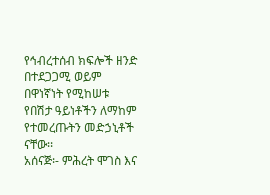የኅብረተሰብ ክፍሎች ዘንድ በተደጋጋሚ ወይም በዋነኛነት የሚከሠቱ የበሽታ ዓይነቶችን ለማከም የተመረጡትን መድኃኒቶች ናቸው፡፡
አሰናጅ፡- ምሕረት ሞገስ እና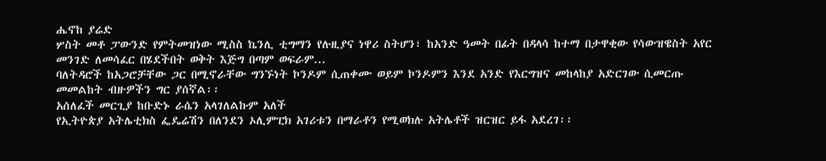ሔኖከ ያሬድ
ሦስት መቶ ፓውንድ የምትመዝነው ሚስስ ኬንሊ ቲግማን የሉዚያና ነዋሪ ስትሆን፣ ከአንድ ዓመት በፊት በዳላሳ ከተማ በታዋቂው የሳውዝዌስት አየር መንገድ ለመሳፈር በሄደችበት ወቅት እጅግ በጣም ወፍራም...
ባለትዳሮች ከአጋሮቻቸው ጋር በሚኖራቸው ግንኙነት ኮንዶም ሲጠቀሙ ወይም ኮንዶምን እንደ አንድ የእርግዝና መከላከያ አድርገው ሲመርጡ መመልከት ብዙዎችን ግር ያሰኛል፡፡
አሰለፈች መርጊያ ከቡድኑ ራሴን አላገለልኩም አለች
የኢትዮጵያ አትሌቲክስ ፌዴሬሽን በለንደን ኦሊምፒክ አገሪቱን በማራቶን የሚወክሉ አትሌቶች ዝርዝር ይፋ አደረገ፡፡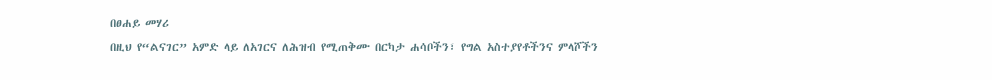በፀሐይ መሃሪ
በዚህ የ“ልናገር” አምድ ላይ ለአገርና ለሕዝብ የሚጠቅሙ በርካታ ሐሳቦችን፣ የግል አስተያየቶችንና ምላሾችን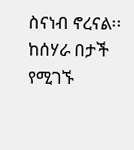ስናነብ ኖረናል፡፡
ከሰሃራ በታች የሚገኙ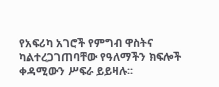የአፍሪካ አገሮች የምግብ ዋስትና ካልተረጋገጠባቸው የዓለማችን ክፍሎች ቀዳሚውን ሥፍራ ይይዛሉ፡፡